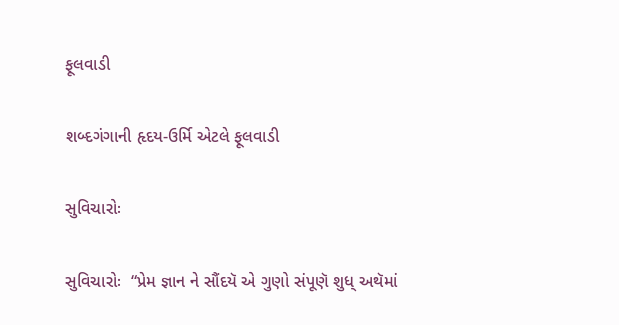ફૂલવાડી

શબ્દગંગાની હૃદય-ઉર્મિ એટલે ફૂલવાડી

સુવિચારોઃ

સુવિચારોઃ  “પ્રેમ જ્ઞાન ને સૌંદયૅ એ ગુણો સંપૂણૅ શુધ્ અથૅમાં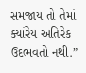સમજાય તો તેમાં  ક્યાંરેય અતિરેક ઉદભવતો નથી.”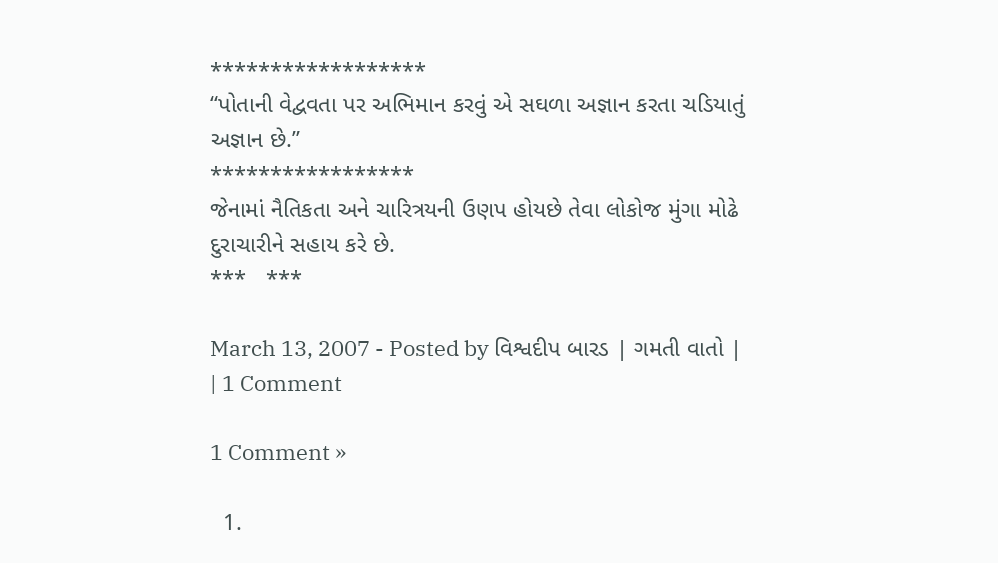******************
“પોતાની વેદ્વવતા પર અભિમાન કરવું એ સઘળા અજ્ઞાન કરતા ચડિયાતું અજ્ઞાન છે.”
*****************
જેનામાં નૈતિકતા અને ચારિત્રયની ઉણપ હોયછે તેવા લોકોજ મુંગા મોઢે દુરાચારીને સહાય કરે છે.
***   ***

March 13, 2007 - Posted by વિશ્વદીપ બારડ | ગમતી વાતો | | 1 Comment

1 Comment »

  1.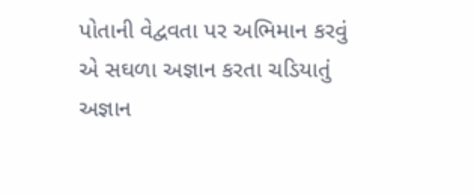પોતાની વેદ્વવતા પર અભિમાન કરવું એ સઘળા અજ્ઞાન કરતા ચડિયાતું અજ્ઞાન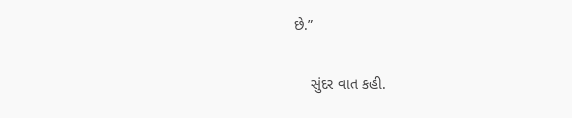છે.”

    સુંદર વાત કહી.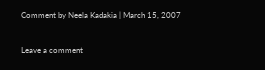Comment by Neela Kadakia | March 15, 2007


Leave a comment